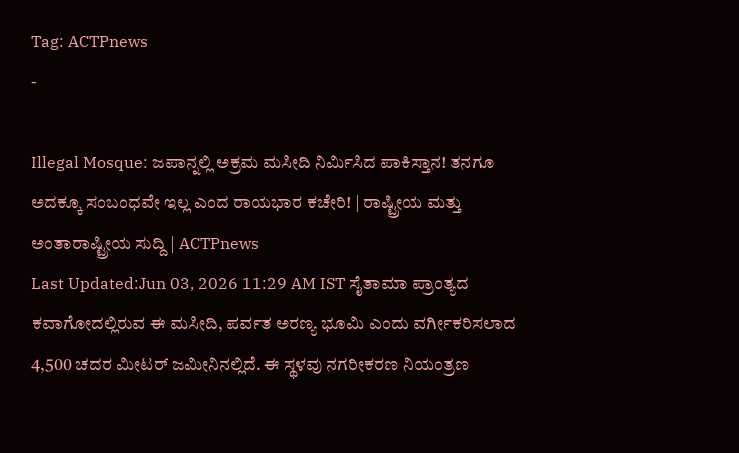Tag: ACTPnews
-

Illegal Mosque: ಜಪಾನ್ನಲ್ಲಿ ಅಕ್ರಮ ಮಸೀದಿ ನಿರ್ಮಿಸಿದ ಪಾಕಿಸ್ತಾನ! ತನಗೂ ಅದಕ್ಕೂ ಸಂಬಂಧವೇ ಇಲ್ಲ ಎಂದ ರಾಯಭಾರ ಕಚೇರಿ! | ರಾಷ್ಟ್ರೀಯ ಮತ್ತು ಅಂತಾರಾಷ್ಟ್ರೀಯ ಸುದ್ದಿ | ACTPnews
Last Updated:Jun 03, 2026 11:29 AM IST ಸೈತಾಮಾ ಪ್ರಾಂತ್ಯದ ಕವಾಗೋದಲ್ಲಿರುವ ಈ ಮಸೀದಿ, ಪರ್ವತ ಅರಣ್ಯ ಭೂಮಿ ಎಂದು ವರ್ಗೀಕರಿಸಲಾದ 4,500 ಚದರ ಮೀಟರ್ ಜಮೀನಿನಲ್ಲಿದೆ. ಈ ಸ್ಥಳವು ನಗರೀಕರಣ ನಿಯಂತ್ರಣ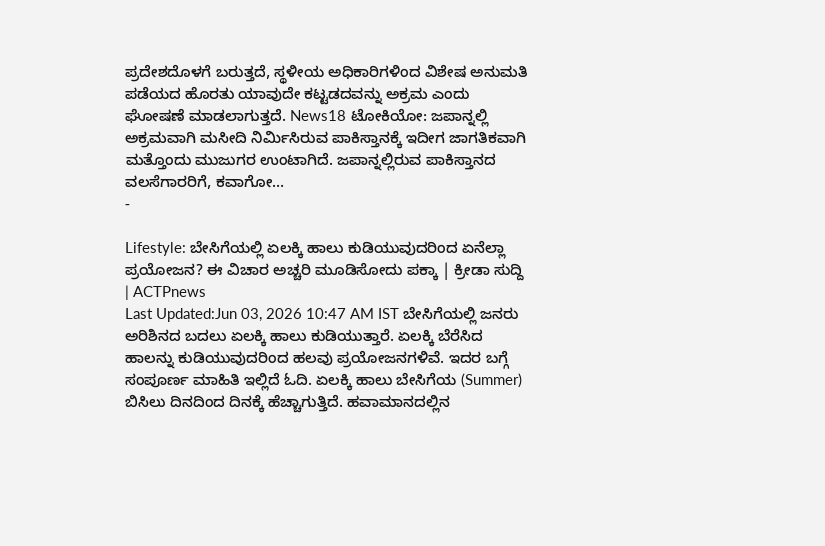ಪ್ರದೇಶದೊಳಗೆ ಬರುತ್ತದೆ, ಸ್ಥಳೀಯ ಅಧಿಕಾರಿಗಳಿಂದ ವಿಶೇಷ ಅನುಮತಿ ಪಡೆಯದ ಹೊರತು ಯಾವುದೇ ಕಟ್ಟಡದವನ್ನು ಅಕ್ರಮ ಎಂದು ಘೋಷಣೆ ಮಾಡಲಾಗುತ್ತದೆ. News18 ಟೋಕಿಯೋ: ಜಪಾನ್ನಲ್ಲಿ ಅಕ್ರಮವಾಗಿ ಮಸೀದಿ ನಿರ್ಮಿಸಿರುವ ಪಾಕಿಸ್ತಾನಕ್ಕೆ ಇದೀಗ ಜಾಗತಿಕವಾಗಿ ಮತ್ತೊಂದು ಮುಜುಗರ ಉಂಟಾಗಿದೆ. ಜಪಾನ್ನಲ್ಲಿರುವ ಪಾಕಿಸ್ತಾನದ ವಲಸೆಗಾರರಿಗೆ, ಕವಾಗೋ…
-

Lifestyle: ಬೇಸಿಗೆಯಲ್ಲಿ ಏಲಕ್ಕಿ ಹಾಲು ಕುಡಿಯುವುದರಿಂದ ಏನೆಲ್ಲಾ ಪ್ರಯೋಜನ? ಈ ವಿಚಾರ ಅಚ್ಚರಿ ಮೂಡಿಸೋದು ಪಕ್ಕಾ | ಕ್ರೀಡಾ ಸುದ್ದಿ | ACTPnews
Last Updated:Jun 03, 2026 10:47 AM IST ಬೇಸಿಗೆಯಲ್ಲಿ ಜನರು ಅರಿಶಿನದ ಬದಲು ಏಲಕ್ಕಿ ಹಾಲು ಕುಡಿಯುತ್ತಾರೆ. ಏಲಕ್ಕಿ ಬೆರೆಸಿದ ಹಾಲನ್ನು ಕುಡಿಯುವುದರಿಂದ ಹಲವು ಪ್ರಯೋಜನಗಳಿವೆ. ಇದರ ಬಗ್ಗೆ ಸಂಪೂರ್ಣ ಮಾಹಿತಿ ಇಲ್ಲಿದೆ ಓದಿ. ಏಲಕ್ಕಿ ಹಾಲು ಬೇಸಿಗೆಯ (Summer) ಬಿಸಿಲು ದಿನದಿಂದ ದಿನಕ್ಕೆ ಹೆಚ್ಚಾಗುತ್ತಿದೆ. ಹವಾಮಾನದಲ್ಲಿನ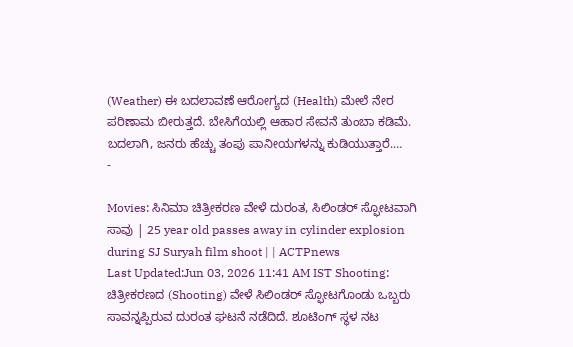(Weather) ಈ ಬದಲಾವಣೆ ಆರೋಗ್ಯದ (Health) ಮೇಲೆ ನೇರ ಪರಿಣಾಮ ಬೀರುತ್ತದೆ. ಬೇಸಿಗೆಯಲ್ಲಿ ಆಹಾರ ಸೇವನೆ ತುಂಬಾ ಕಡಿಮೆ. ಬದಲಾಗಿ, ಜನರು ಹೆಚ್ಚು ತಂಪು ಪಾನೀಯಗಳನ್ನು ಕುಡಿಯುತ್ತಾರೆ.…
-

Movies: ಸಿನಿಮಾ ಚಿತ್ರೀಕರಣ ವೇಳೆ ದುರಂತ, ಸಿಲಿಂಡರ್ ಸ್ಫೋಟವಾಗಿ ಸಾವು | 25 year old passes away in cylinder explosion during SJ Suryah film shoot | | ACTPnews
Last Updated:Jun 03, 2026 11:41 AM IST Shooting: ಚಿತ್ರೀಕರಣದ (Shooting) ವೇಳೆ ಸಿಲಿಂಡರ್ ಸ್ಫೋಟಗೊಂಡು ಒಬ್ಬರು ಸಾವನ್ನಪ್ಪಿರುವ ದುರಂತ ಘಟನೆ ನಡೆದಿದೆ. ಶೂಟಿಂಗ್ ಸ್ಥಳ ನಟ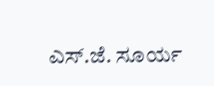ಎಸ್.ಜೆ. ಸೂರ್ಯ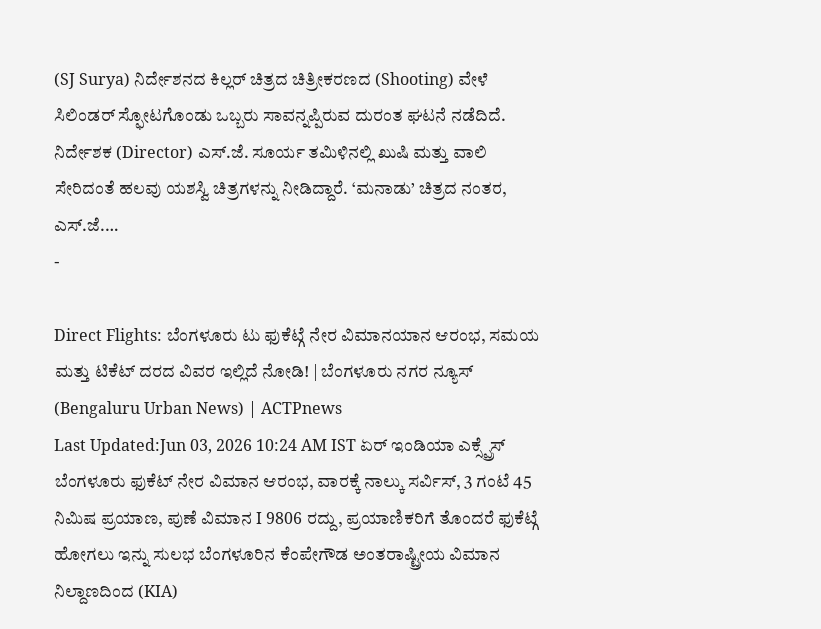(SJ Surya) ನಿರ್ದೇಶನದ ಕಿಲ್ಲರ್ ಚಿತ್ರದ ಚಿತ್ರೀಕರಣದ (Shooting) ವೇಳೆ ಸಿಲಿಂಡರ್ ಸ್ಫೋಟಗೊಂಡು ಒಬ್ಬರು ಸಾವನ್ನಪ್ಪಿರುವ ದುರಂತ ಘಟನೆ ನಡೆದಿದೆ. ನಿರ್ದೇಶಕ (Director) ಎಸ್.ಜೆ. ಸೂರ್ಯ ತಮಿಳಿನಲ್ಲಿ ಖುಷಿ ಮತ್ತು ವಾಲಿ ಸೇರಿದಂತೆ ಹಲವು ಯಶಸ್ವಿ ಚಿತ್ರಗಳನ್ನು ನೀಡಿದ್ದಾರೆ. ‘ಮನಾಡು’ ಚಿತ್ರದ ನಂತರ, ಎಸ್.ಜೆ.…
-

Direct Flights: ಬೆಂಗಳೂರು ಟು ಫುಕೆಟ್ಗೆ ನೇರ ವಿಮಾನಯಾನ ಆರಂಭ, ಸಮಯ ಮತ್ತು ಟಿಕೆಟ್ ದರದ ವಿವರ ಇಲ್ಲಿದೆ ನೋಡಿ! | ಬೆಂಗಳೂರು ನಗರ ನ್ಯೂಸ್ (Bengaluru Urban News) | ACTPnews
Last Updated:Jun 03, 2026 10:24 AM IST ಏರ್ ಇಂಡಿಯಾ ಎಕ್ಸ್ಪ್ರೆಸ್ ಬೆಂಗಳೂರು ಫುಕೆಟ್ ನೇರ ವಿಮಾನ ಆರಂಭ, ವಾರಕ್ಕೆ ನಾಲ್ಕು ಸರ್ವಿಸ್, 3 ಗಂಟೆ 45 ನಿಮಿಷ ಪ್ರಯಾಣ, ಪುಣೆ ವಿಮಾನ I 9806 ರದ್ದು, ಪ್ರಯಾಣಿಕರಿಗೆ ತೊಂದರೆ ಫುಕೆಟ್ಗೆ ಹೋಗಲು ಇನ್ನು ಸುಲಭ ಬೆಂಗಳೂರಿನ ಕೆಂಪೇಗೌಡ ಅಂತರಾಷ್ಟ್ರೀಯ ವಿಮಾನ ನಿಲ್ದಾಣದಿಂದ (KIA)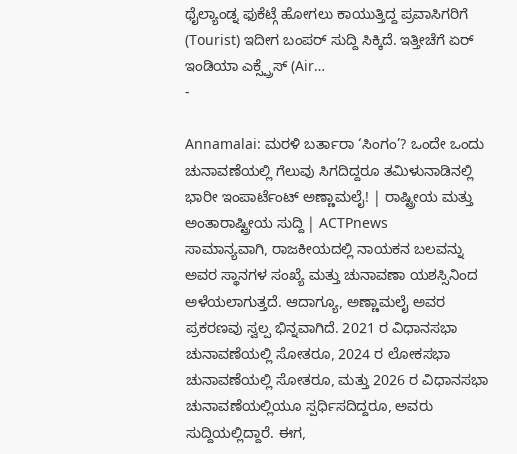ಥೈಲ್ಯಾಂಡ್ನ ಫುಕೆಟ್ಗೆ ಹೋಗಲು ಕಾಯುತ್ತಿದ್ದ ಪ್ರವಾಸಿಗರಿಗೆ (Tourist) ಇದೀಗ ಬಂಪರ್ ಸುದ್ದಿ ಸಿಕ್ಕಿದೆ. ಇತ್ತೀಚೆಗೆ ಏರ್ ಇಂಡಿಯಾ ಎಕ್ಸ್ಪ್ರೆಸ್ (Air…
-

Annamalai: ಮರಳಿ ಬರ್ತಾರಾ ‘ಸಿಂಗಂ’? ಒಂದೇ ಒಂದು ಚುನಾವಣೆಯಲ್ಲಿ ಗೆಲುವು ಸಿಗದಿದ್ದರೂ ತಮಿಳುನಾಡಿನಲ್ಲಿ ಭಾರೀ ಇಂಪಾರ್ಟೆಂಟ್ ಅಣ್ಣಾಮಲೈ! | ರಾಷ್ಟ್ರೀಯ ಮತ್ತು ಅಂತಾರಾಷ್ಟ್ರೀಯ ಸುದ್ದಿ | ACTPnews
ಸಾಮಾನ್ಯವಾಗಿ, ರಾಜಕೀಯದಲ್ಲಿ ನಾಯಕನ ಬಲವನ್ನು ಅವರ ಸ್ಥಾನಗಳ ಸಂಖ್ಯೆ ಮತ್ತು ಚುನಾವಣಾ ಯಶಸ್ಸಿನಿಂದ ಅಳೆಯಲಾಗುತ್ತದೆ. ಆದಾಗ್ಯೂ, ಅಣ್ಣಾಮಲೈ ಅವರ ಪ್ರಕರಣವು ಸ್ವಲ್ಪ ಭಿನ್ನವಾಗಿದೆ. 2021 ರ ವಿಧಾನಸಭಾ ಚುನಾವಣೆಯಲ್ಲಿ ಸೋತರೂ, 2024 ರ ಲೋಕಸಭಾ ಚುನಾವಣೆಯಲ್ಲಿ ಸೋತರೂ, ಮತ್ತು 2026 ರ ವಿಧಾನಸಭಾ ಚುನಾವಣೆಯಲ್ಲಿಯೂ ಸ್ಪರ್ಧಿಸದಿದ್ದರೂ, ಅವರು ಸುದ್ದಿಯಲ್ಲಿದ್ದಾರೆ. ಈಗ,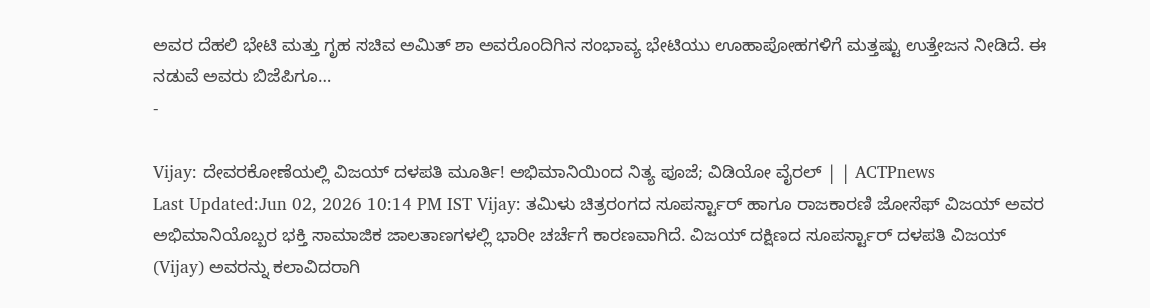ಅವರ ದೆಹಲಿ ಭೇಟಿ ಮತ್ತು ಗೃಹ ಸಚಿವ ಅಮಿತ್ ಶಾ ಅವರೊಂದಿಗಿನ ಸಂಭಾವ್ಯ ಭೇಟಿಯು ಊಹಾಪೋಹಗಳಿಗೆ ಮತ್ತಷ್ಟು ಉತ್ತೇಜನ ನೀಡಿದೆ. ಈ ನಡುವೆ ಅವರು ಬಿಜೆಪಿಗೂ…
-

Vijay: ದೇವರಕೋಣೆಯಲ್ಲಿ ವಿಜಯ್ ದಳಪತಿ ಮೂರ್ತಿ! ಅಭಿಮಾನಿಯಿಂದ ನಿತ್ಯ ಪೂಜೆ; ವಿಡಿಯೋ ವೈರಲ್ | | ACTPnews
Last Updated:Jun 02, 2026 10:14 PM IST Vijay: ತಮಿಳು ಚಿತ್ರರಂಗದ ಸೂಪರ್ಸ್ಟಾರ್ ಹಾಗೂ ರಾಜಕಾರಣಿ ಜೋಸೆಫ್ ವಿಜಯ್ ಅವರ ಅಭಿಮಾನಿಯೊಬ್ಬರ ಭಕ್ತಿ ಸಾಮಾಜಿಕ ಜಾಲತಾಣಗಳಲ್ಲಿ ಭಾರೀ ಚರ್ಚೆಗೆ ಕಾರಣವಾಗಿದೆ. ವಿಜಯ್ ದಕ್ಷಿಣದ ಸೂಪರ್ಸ್ಟಾರ್ ದಳಪತಿ ವಿಜಯ್ (Vijay) ಅವರನ್ನು ಕಲಾವಿದರಾಗಿ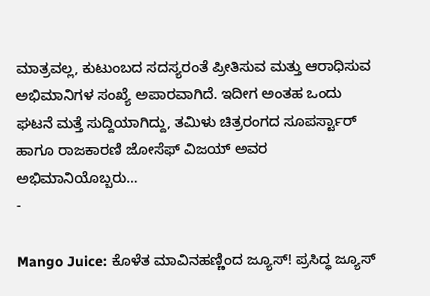ಮಾತ್ರವಲ್ಲ, ಕುಟುಂಬದ ಸದಸ್ಯರಂತೆ ಪ್ರೀತಿಸುವ ಮತ್ತು ಆರಾಧಿಸುವ ಅಭಿಮಾನಿಗಳ ಸಂಖ್ಯೆ ಅಪಾರವಾಗಿದೆ. ಇದೀಗ ಅಂತಹ ಒಂದು ಘಟನೆ ಮತ್ತೆ ಸುದ್ದಿಯಾಗಿದ್ದು, ತಮಿಳು ಚಿತ್ರರಂಗದ ಸೂಪರ್ಸ್ಟಾರ್ ಹಾಗೂ ರಾಜಕಾರಣಿ ಜೋಸೆಫ್ ವಿಜಯ್ ಅವರ ಅಭಿಮಾನಿಯೊಬ್ಬರು…
-

Mango Juice: ಕೊಳೆತ ಮಾವಿನಹಣ್ಣಿಂದ ಜ್ಯೂಸ್! ಪ್ರಸಿದ್ಧ ಜ್ಯೂಸ್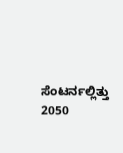ಸೆಂಟರ್ನಲ್ಲಿತ್ತು 2050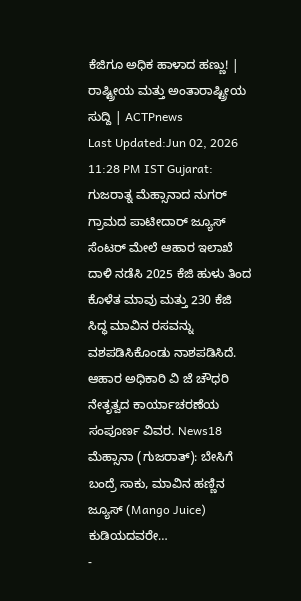ಕೆಜಿಗೂ ಅಧಿಕ ಹಾಳಾದ ಹಣ್ಣು! | ರಾಷ್ಟ್ರೀಯ ಮತ್ತು ಅಂತಾರಾಷ್ಟ್ರೀಯ ಸುದ್ದಿ | ACTPnews
Last Updated:Jun 02, 2026 11:28 PM IST Gujarat: ಗುಜರಾತ್ನ ಮೆಹ್ಸಾನಾದ ನುಗರ್ ಗ್ರಾಮದ ಪಾಟೀದಾರ್ ಜ್ಯೂಸ್ ಸೆಂಟರ್ ಮೇಲೆ ಆಹಾರ ಇಲಾಖೆ ದಾಳಿ ನಡೆಸಿ 2025 ಕೆಜಿ ಹುಳು ತಿಂದ ಕೊಳೆತ ಮಾವು ಮತ್ತು 230 ಕೆಜಿ ಸಿದ್ಧ ಮಾವಿನ ರಸವನ್ನು ವಶಪಡಿಸಿಕೊಂಡು ನಾಶಪಡಿಸಿದೆ. ಆಹಾರ ಅಧಿಕಾರಿ ವಿ ಜೆ ಚೌಧರಿ ನೇತೃತ್ವದ ಕಾರ್ಯಾಚರಣೆಯ ಸಂಪೂರ್ಣ ವಿವರ. News18 ಮೆಹ್ಸಾನಾ (ಗುಜರಾತ್): ಬೇಸಿಗೆ ಬಂದ್ರೆ ಸಾಕು, ಮಾವಿನ ಹಣ್ಣಿನ ಜ್ಯೂಸ್ (Mango Juice) ಕುಡಿಯದವರೇ…
-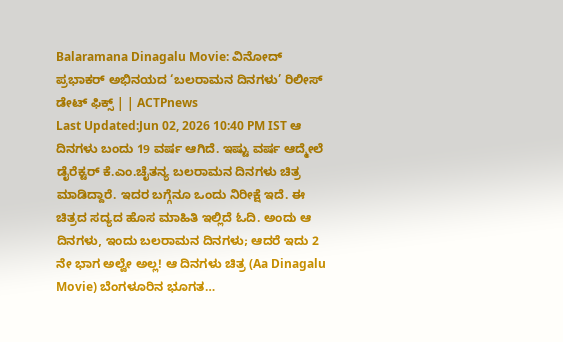Balaramana Dinagalu Movie: ವಿನೋದ್ ಪ್ರಭಾಕರ್ ಅಭಿನಯದ ‘ಬಲರಾಮನ ದಿನಗಳು’ ರಿಲೀಸ್ ಡೇಟ್ ಫಿಕ್ಸ್ | | ACTPnews
Last Updated:Jun 02, 2026 10:40 PM IST ಆ ದಿನಗಳು ಬಂದು 19 ವರ್ಷ ಆಗಿದೆ. ಇಷ್ಟು ವರ್ಷ ಆದ್ಮೇಲೆ ಡೈರೆಕ್ಟರ್ ಕೆ.ಎಂ.ಚೈತನ್ಯ ಬಲರಾಮನ ದಿನಗಳು ಚಿತ್ರ ಮಾಡಿದ್ದಾರೆ. ಇದರ ಬಗ್ಗೆನೂ ಒಂದು ನಿರೀಕ್ಷೆ ಇದೆ. ಈ ಚಿತ್ರದ ಸದ್ಯದ ಹೊಸ ಮಾಹಿತಿ ಇಲ್ಲಿದೆ ಓದಿ. ಅಂದು ಆ ದಿನಗಳು, ಇಂದು ಬಲರಾಮನ ದಿನಗಳು; ಆದರೆ ಇದು 2 ನೇ ಭಾಗ ಅಲ್ವೇ ಅಲ್ಲ! ಆ ದಿನಗಳು ಚಿತ್ರ (Aa Dinagalu Movie) ಬೆಂಗಳೂರಿನ ಭೂಗತ…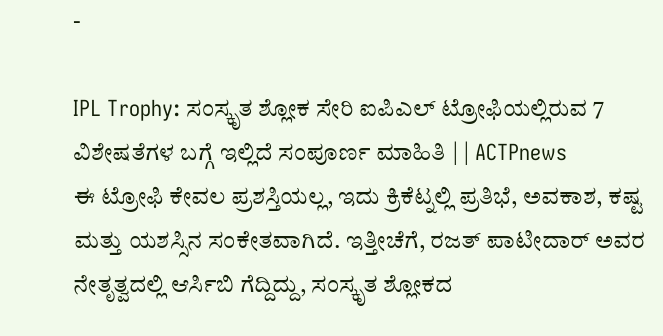-

IPL Trophy: ಸಂಸ್ಕೃತ ಶ್ಲೋಕ ಸೇರಿ ಐಪಿಎಲ್ ಟ್ರೋಫಿಯಲ್ಲಿರುವ 7 ವಿಶೇಷತೆಗಳ ಬಗ್ಗೆ ಇಲ್ಲಿದೆ ಸಂಪೂರ್ಣ ಮಾಹಿತಿ | | ACTPnews
ಈ ಟ್ರೋಫಿ ಕೇವಲ ಪ್ರಶಸ್ತಿಯಲ್ಲ, ಇದು ಕ್ರಿಕೆಟ್ನಲ್ಲಿ ಪ್ರತಿಭೆ, ಅವಕಾಶ, ಕಷ್ಟ ಮತ್ತು ಯಶಸ್ಸಿನ ಸಂಕೇತವಾಗಿದೆ. ಇತ್ತೀಚೆಗೆ, ರಜತ್ ಪಾಟೀದಾರ್ ಅವರ ನೇತೃತ್ವದಲ್ಲಿ ಆರ್ಸಿಬಿ ಗೆದ್ದಿದ್ದು, ಸಂಸ್ಕೃತ ಶ್ಲೋಕದ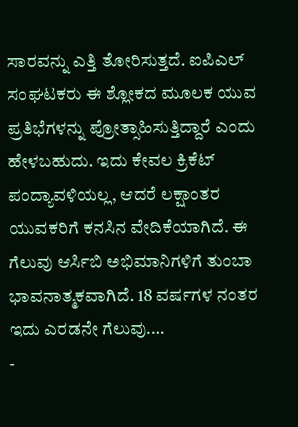ಸಾರವನ್ನು ಎತ್ತಿ ತೋರಿಸುತ್ತದೆ. ಐಪಿಎಲ್ ಸಂಘಟಕರು ಈ ಶ್ಲೋಕದ ಮೂಲಕ ಯುವ ಪ್ರತಿಭೆಗಳನ್ನು ಪ್ರೋತ್ಸಾಹಿಸುತ್ತಿದ್ದಾರೆ ಎಂದು ಹೇಳಬಹುದು. ಇದು ಕೇವಲ ಕ್ರಿಕೆಟ್ ಪಂದ್ಯಾವಳಿಯಲ್ಲ, ಆದರೆ ಲಕ್ಷಾಂತರ ಯುವಕರಿಗೆ ಕನಸಿನ ವೇದಿಕೆಯಾಗಿದೆ. ಈ ಗೆಲುವು ಆರ್ಸಿಬಿ ಅಭಿಮಾನಿಗಳಿಗೆ ತುಂಬಾ ಭಾವನಾತ್ಮಕವಾಗಿದೆ. 18 ವರ್ಷಗಳ ನಂತರ ಇದು ಎರಡನೇ ಗೆಲುವು.…
-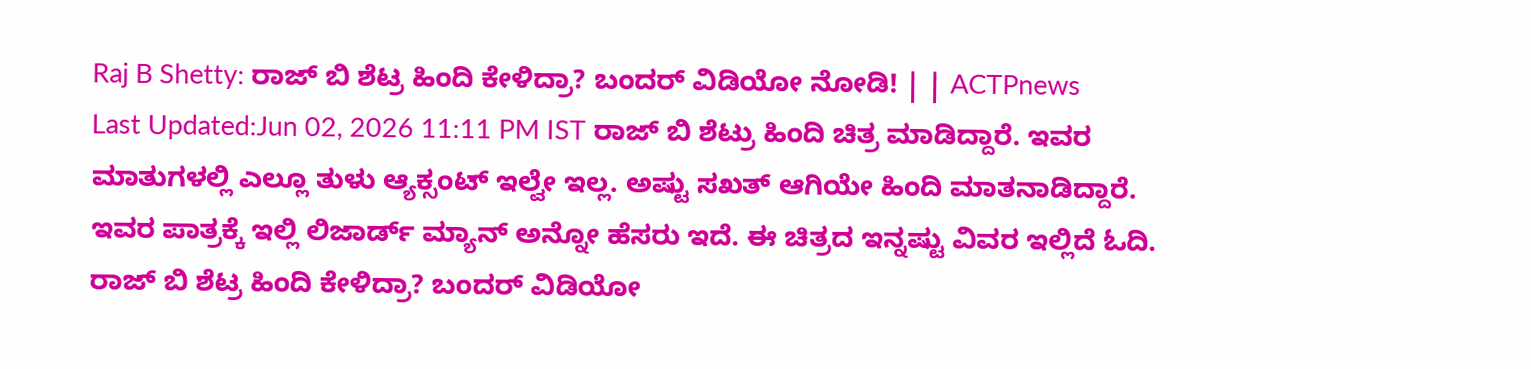Raj B Shetty: ರಾಜ್ ಬಿ ಶೆಟ್ರ ಹಿಂದಿ ಕೇಳಿದ್ರಾ? ಬಂದರ್ ವಿಡಿಯೋ ನೋಡಿ! | | ACTPnews
Last Updated:Jun 02, 2026 11:11 PM IST ರಾಜ್ ಬಿ ಶೆಟ್ರು ಹಿಂದಿ ಚಿತ್ರ ಮಾಡಿದ್ದಾರೆ. ಇವರ ಮಾತುಗಳಲ್ಲಿ ಎಲ್ಲೂ ತುಳು ಆ್ಯಕ್ಸಂಟ್ ಇಲ್ವೇ ಇಲ್ಲ. ಅಷ್ಟು ಸಖತ್ ಆಗಿಯೇ ಹಿಂದಿ ಮಾತನಾಡಿದ್ದಾರೆ. ಇವರ ಪಾತ್ರಕ್ಕೆ ಇಲ್ಲಿ ಲಿಜಾರ್ಡ್ ಮ್ಯಾನ್ ಅನ್ನೋ ಹೆಸರು ಇದೆ. ಈ ಚಿತ್ರದ ಇನ್ನಷ್ಟು ವಿವರ ಇಲ್ಲಿದೆ ಓದಿ. ರಾಜ್ ಬಿ ಶೆಟ್ರ ಹಿಂದಿ ಕೇಳಿದ್ರಾ? ಬಂದರ್ ವಿಡಿಯೋ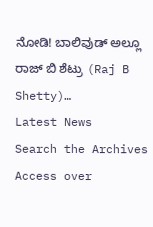ನೋಡಿ! ಬಾಲಿವುಡ್ ಅಲ್ಲೂ ರಾಜ್ ಬಿ ಶೆಟ್ರು (Raj B Shetty)…
Latest News
Search the Archives
Access over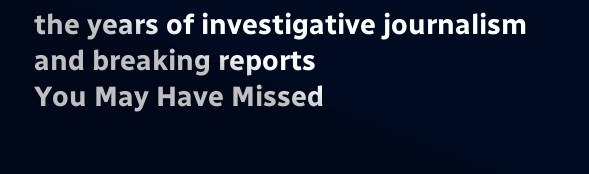the years of investigative journalism and breaking reports
You May Have Missed